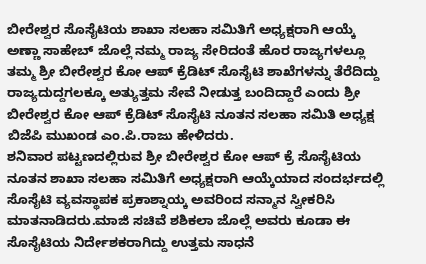ಬೀರೇಶ್ವರ ಸೊಸೈಟಿಯ ಶಾಖಾ ಸಲಹಾ ಸಮಿತಿಗೆ ಅಧ್ಯಕ್ಷರಾಗಿ ಆಯ್ಕೆ
ಅಣ್ಣಾ ಸಾಹೇಬ್ ಜೊಲ್ಲೆ ನಮ್ಮ ರಾಜ್ಯ ಸೇರಿದಂತೆ ಹೊರ ರಾಜ್ಯಗಳಲ್ಲೂ ತಮ್ಮ ಶ್ರೀ ಬೀರೇಶ್ವರ ಕೋ ಆಪ್ ಕ್ರೆಡಿಟ್ ಸೊಸೈಟಿ ಶಾಖೆಗಳನ್ನು ತೆರೆದಿದ್ದು ರಾಜ್ಯದುದ್ದಗಲಕ್ಕೂ ಅತ್ಯುತ್ತಮ ಸೇವೆ ನೀಡುತ್ತ ಬಂದಿದ್ದಾರೆ ಎಂದು ಶ್ರೀ ಬೀರೇಶ್ವರ ಕೋ ಆಪ್ ಕ್ರೆಡಿಟ್ ಸೊಸೈಟಿ ನೂತನ ಸಲಹಾ ಸಮಿತಿ ಅಧ್ಯಕ್ಷ ಬಿಜೆಪಿ ಮುಖಂಡ ಎಂ.ಪಿ.ರಾಜು ಹೇಳಿದರು.
ಶನಿವಾರ ಪಟ್ಟಣದಲ್ಲಿರುವ ಶ್ರೀ ಬೀರೇಶ್ವರ ಕೋ ಆಪ್ ಕ್ರೆ ಸೊಸೈಟಿಯ ನೂತನ ಶಾಖಾ ಸಲಹಾ ಸಮಿತಿಗೆ ಅಧ್ಯಕ್ಷರಾಗಿ ಆಯ್ಕೆಯಾದ ಸಂದರ್ಭದಲ್ಲಿ ಸೊಸೈಟಿ ವ್ಯವಸ್ಥಾಪಕ ಪ್ರಕಾಶ್ನಾಯ್ಕ ಅವರಿಂದ ಸನ್ಮಾನ ಸ್ವೀಕರಿಸಿ ಮಾತನಾಡಿದರು.ಮಾಜಿ ಸಚಿವೆ ಶಶಿಕಲಾ ಜೊಲ್ಲೆ ಅವರು ಕೂಡಾ ಈ ಸೊಸೈಟಿಯ ನಿರ್ದೇಶಕರಾಗಿದ್ದು ಉತ್ತಮ ಸಾಧನೆ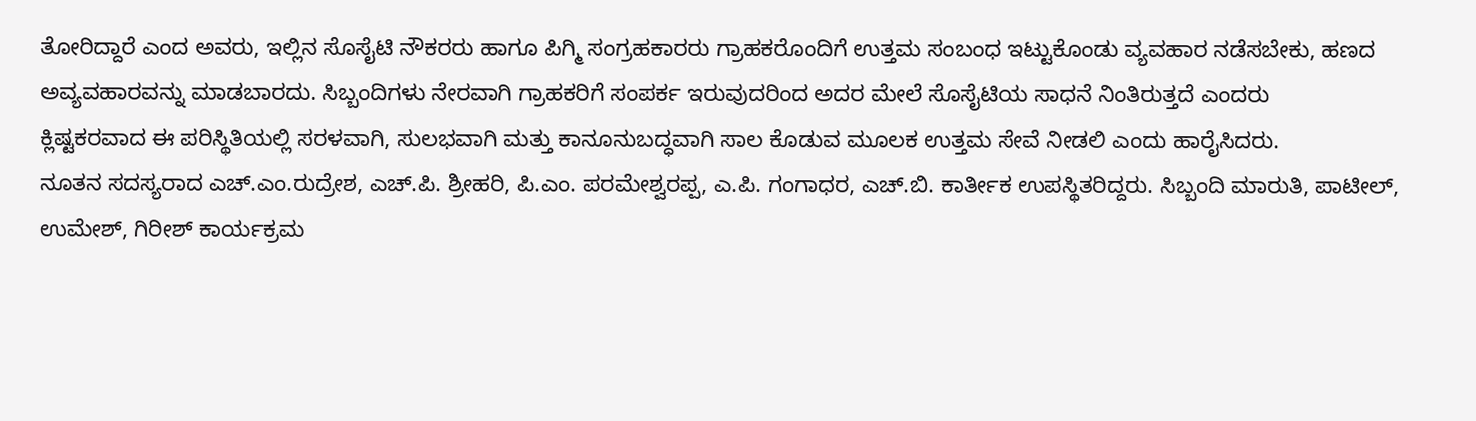ತೋರಿದ್ದಾರೆ ಎಂದ ಅವರು, ಇಲ್ಲಿನ ಸೊಸೈಟಿ ನೌಕರರು ಹಾಗೂ ಪಿಗ್ಮಿ ಸಂಗ್ರಹಕಾರರು ಗ್ರಾಹಕರೊಂದಿಗೆ ಉತ್ತಮ ಸಂಬಂಧ ಇಟ್ಟುಕೊಂಡು ವ್ಯವಹಾರ ನಡೆಸಬೇಕು, ಹಣದ ಅವ್ಯವಹಾರವನ್ನು ಮಾಡಬಾರದು. ಸಿಬ್ಬಂದಿಗಳು ನೇರವಾಗಿ ಗ್ರಾಹಕರಿಗೆ ಸಂಪರ್ಕ ಇರುವುದರಿಂದ ಅದರ ಮೇಲೆ ಸೊಸೈಟಿಯ ಸಾಧನೆ ನಿಂತಿರುತ್ತದೆ ಎಂದರು
ಕ್ಲಿಷ್ಟಕರವಾದ ಈ ಪರಿಸ್ಥಿತಿಯಲ್ಲಿ ಸರಳವಾಗಿ, ಸುಲಭವಾಗಿ ಮತ್ತು ಕಾನೂನುಬದ್ಧವಾಗಿ ಸಾಲ ಕೊಡುವ ಮೂಲಕ ಉತ್ತಮ ಸೇವೆ ನೀಡಲಿ ಎಂದು ಹಾರೈಸಿದರು.
ನೂತನ ಸದಸ್ಯರಾದ ಎಚ್.ಎಂ.ರುದ್ರೇಶ, ಎಚ್.ಪಿ. ಶ್ರೀಹರಿ, ಪಿ.ಎಂ. ಪರಮೇಶ್ವರಪ್ಪ, ಎ.ಪಿ. ಗಂಗಾಧರ, ಎಚ್.ಬಿ. ಕಾರ್ತೀಕ ಉಪಸ್ಥಿತರಿದ್ದರು. ಸಿಬ್ಬಂದಿ ಮಾರುತಿ, ಪಾಟೀಲ್, ಉಮೇಶ್, ಗಿರೀಶ್ ಕಾರ್ಯಕ್ರಮ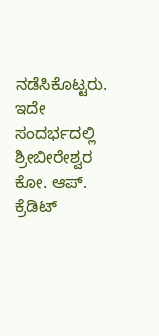ನಡೆಸಿಕೊಟ್ಟರು. ಇದೇ ಸಂದರ್ಭದಲ್ಲಿ ಶ್ರೀಬೀರೇಶ್ವರ ಕೋ. ಆಪ್. ಕ್ರೆಡಿಟ್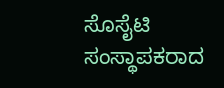ಸೊಸೈಟಿ ಸಂಸ್ಥಾಪಕರಾದ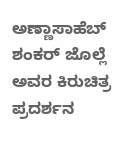ಅಣ್ಣಾಸಾಹೆಬ್ ಶಂಕರ್ ಜೊಲ್ಲೆ ಅವರ ಕಿರುಚಿತ್ರ ಪ್ರದರ್ಶನ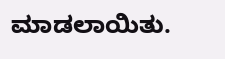ಮಾಡಲಾಯಿತು.